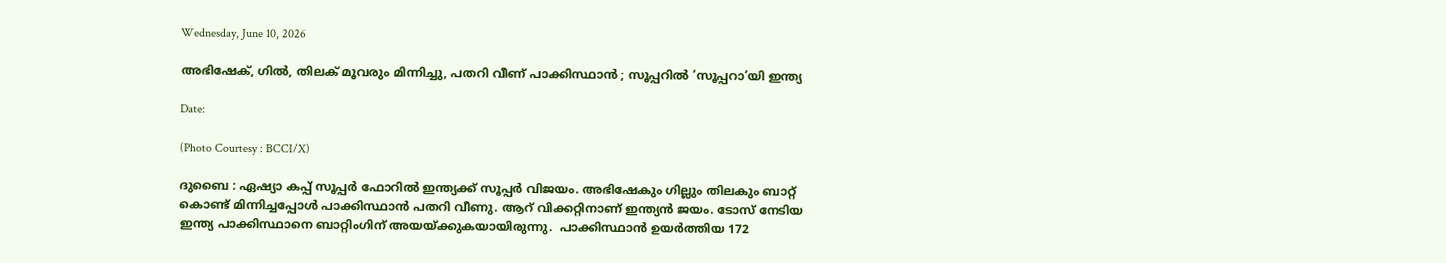Wednesday, June 10, 2026

അഭിഷേക്, ഗിൽ, തിലക് മൂവരും മിന്നിച്ചു, പതറി വീണ് പാക്കിസ്ഥാൻ ; സൂപ്പറിൽ ‘സൂപ്പറാ’യി ഇന്ത്യ

Date:

(Photo Courtesy : BCCI/X)

ദുബൈ : ഏഷ്യാ കപ്പ് സൂപ്പര്‍ ഫോറിൽ ഇന്ത്യക്ക് സൂപ്പർ വിജയം. അഭിഷേകും ഗില്ലും തിലകും ബാറ്റ് കൊണ്ട് മിന്നിച്ചപ്പോൾ പാക്കിസ്ഥാൻ പതറി വീണു. ആറ് വിക്കറ്റിനാണ് ഇന്ത്യൻ ജയം. ടോസ് നേടിയ ഇന്ത്യ പാക്കിസ്ഥാനെ ബാറ്റിംഗിന് അയയ്ക്കുകയായിരുന്നു.  പാക്കിസ്ഥാന്‍ ഉയര്‍ത്തിയ 172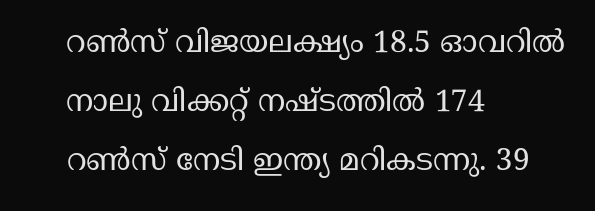റണ്‍സ് വിജയലക്ഷ്യം 18.5 ഓവറില്‍ നാലു വിക്കറ്റ് നഷ്ടത്തില്‍ 174 റൺസ് നേടി ഇന്ത്യ മറികടന്നു. 39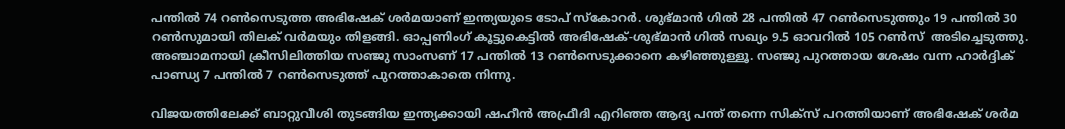പന്തില്‍ 74 റണ്‍സെടുത്ത അഭിഷേക് ശര്‍മയാണ് ഇന്ത്യയുടെ ടോപ് സ്കോറര്‍. ശുഭ്മാന്‍ ഗില്‍ 28 പന്തില്‍ 47 റണ്‍സെടുത്തും 19 പന്തില്‍ 30 റണ്‍സുമായി തിലക് വര്‍മയും തിളങ്ങി. ഓപ്പണിംഗ് കൂട്ടുകെട്ടില്‍ അഭിഷേക്-ശുഭ്മാന്‍ ഗില്‍ സഖ്യം 9.5 ഓവറില്‍ 105 റൺസ്  അടിച്ചെടുത്തു. അഞ്ചാമനായി ക്രീസിലിത്തിയ സഞ്ജു സാംസണ് 17 പന്തില്‍ 13 റണ്‍സെടുക്കാനെ കഴിഞ്ഞുള്ളൂ. സഞ്ജു പുറത്തായ ശേഷം വന്ന ഹാർദ്ദിക് പാണ്ഡ്യ 7 പന്തിൽ 7 റൺസെടുത്ത് പുറത്താകാതെ നിന്നു.

വിജയത്തിലേക്ക് ബാറ്റുവീശി തുടങ്ങിയ ഇന്ത്യക്കായി ഷഹീന്‍ അഫ്രീദി എറിഞ്ഞ ആദ്യ പന്ത് തന്നെ സിക്സ് പറത്തിയാണ് അഭിഷേക് ശര്‍മ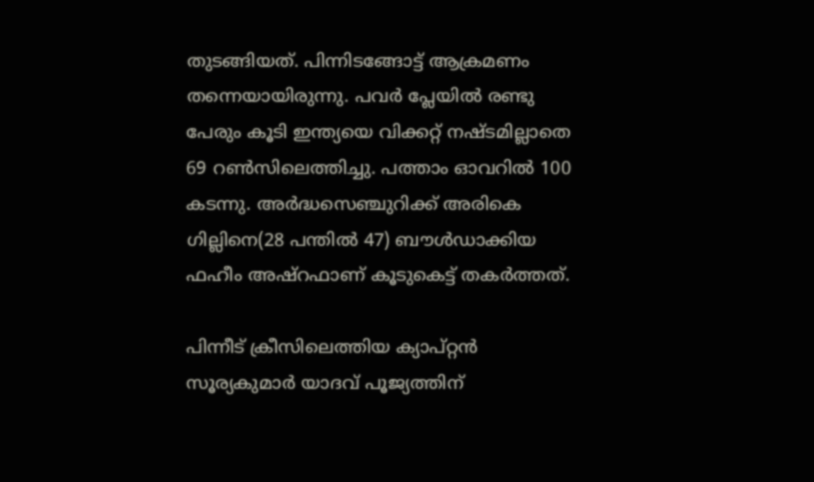തുടങ്ങിയത്. പിന്നിടങ്ങോട്ട് ആക്രമണം തന്നെയായിരുന്നു. പവര്‍ പ്ലേയില്‍ രണ്ടു പേരും കൂടി ഇന്ത്യയെ വിക്കറ്റ് നഷ്ടമില്ലാതെ 69 റണ്‍സിലെത്തിച്ചു. പത്താം ഓവറില്‍ 100 കടന്നു. അര്‍ദ്ധസെഞ്ചുറിക്ക് അരികെ ഗില്ലിനെ(28 പന്തില്‍ 47) ബൗള്‍ഡാക്കിയ ഫഹീം അഷ്റഫാണ് കൂടുകെട്ട് തകർത്തത്.

പിന്നീട് ക്രീസിലെത്തിയ ക്യാപ്റ്റന്‍ സൂര്യകുമാര്‍ യാദവ് പൂജ്യത്തിന്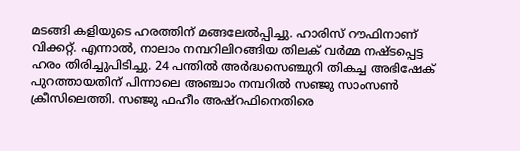മടങ്ങി കളിയുടെ ഹരത്തിന് മങ്ങലേൽപ്പിച്ചു. ഹാരിസ് റൗഫിനാണ് വിക്കറ്റ്. എന്നാൽ, നാലാം നമ്പറിലിറങ്ങിയ തിലക് വർമ്മ നഷ്ടപ്പെട്ട ഹരം തിരിച്ചുപിടിച്ചു. 24 പന്തില്‍ അര്‍ദ്ധസെഞ്ചുറി തികച്ച അഭിഷേക് പുറത്തായതിന് പിന്നാലെ അഞ്ചാം നമ്പറില്‍ സഞ്ജു സാംസൺ ക്രീസിലെത്തി. സഞ്ജു ഫഹീം അഷ്റഫിനെതിരെ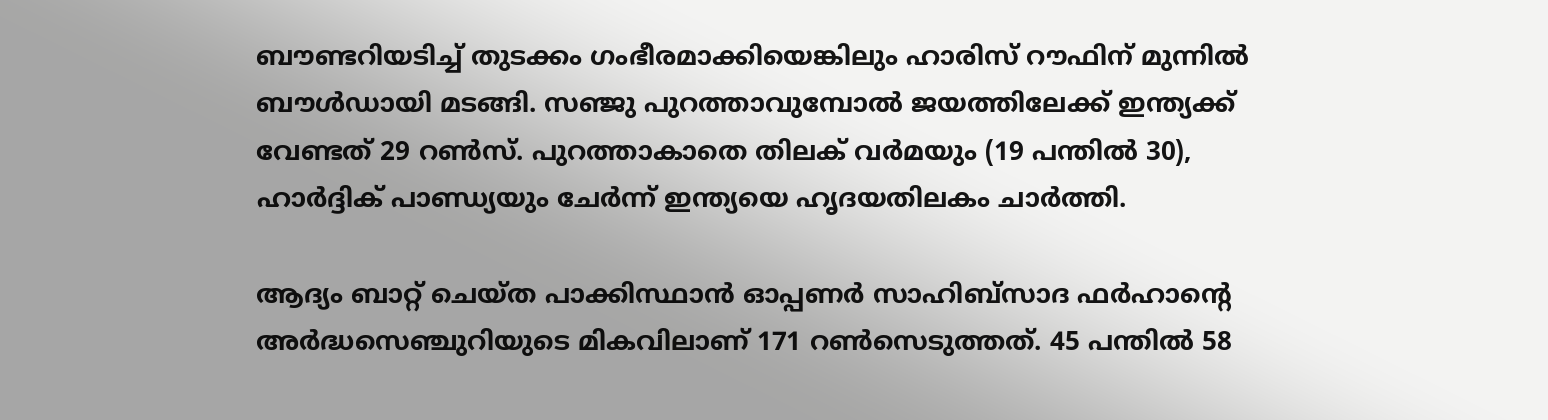ബൗണ്ടറിയടിച്ച് തുടക്കം ഗംഭീരമാക്കിയെങ്കിലും ഹാരിസ് റൗഫിന് മുന്നില്‍ ബൗൾഡായി മടങ്ങി. സഞ്ജു പുറത്താവുമ്പോല്‍ ജയത്തിലേക്ക് ഇന്ത്യക്ക് വേണ്ടത് 29 റണ്‍സ്. പുറത്താകാതെ തിലക് വര്‍മയും (19 പന്തില്‍ 30), ഹാര്‍ദ്ദിക് പാണ്ഡ്യയും ചേര്‍ന്ന് ഇന്ത്യയെ ഹൃദയതിലകം ചാർത്തി.

ആദ്യം ബാറ്റ് ചെയ്ത പാക്കിസ്ഥാന്‍ ഓപ്പണര്‍ സാഹിബ്സാദ ഫര്‍ഹാന്‍റെ അര്‍ദ്ധസെഞ്ചുറിയുടെ മികവിലാണ് 171 റണ്‍സെടുത്തത്. 45 പന്തില്‍ 58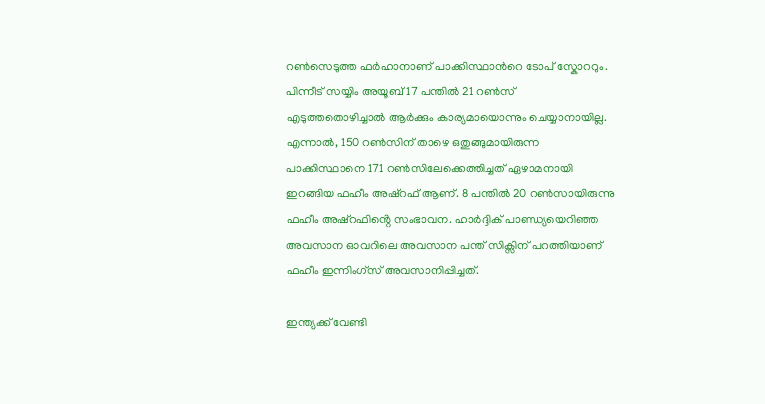റണ്‍സെടുത്ത ഫര്‍ഹാനാണ് പാക്കിസ്ഥാന്‍റെ ടോപ് സ്കോററും. പിന്നീട് സയ്യിം അയൂബ് 17 പന്തില്‍ 21 റൺസ് എടുത്തതൊഴിച്ചാൽ ആർക്കും കാര്യമായൊന്നും ചെയ്യാനായില്ല. എന്നാൽ, 150 റണ്‍സിന് താഴെ ഒതുങ്ങുമായിരുന്ന പാക്കിസ്ഥാനെ 171 റൺസിലേക്കെത്തിച്ചത് ഏഴാമനായി ഇറങ്ങിയ ഫഹീം അഷ്റഫ് ആണ്. 8 പന്തില്‍ 20 റണ്‍സായിരുന്നു ഫഹീം അഷ്റഫിൻ്റെ സംഭാവന. ഹാര്‍ദ്ദിക് പാണ്ഡ്യയെറിഞ്ഞ അവസാന ഓവറിലെ അവസാന പന്ത് സിക്സിന് പറത്തിയാണ് ഫഹീം ഇന്നിംഗ്സ് അവസാനിപ്പിച്ചത്.

ഇന്ത്യക്ക് വേണ്ടി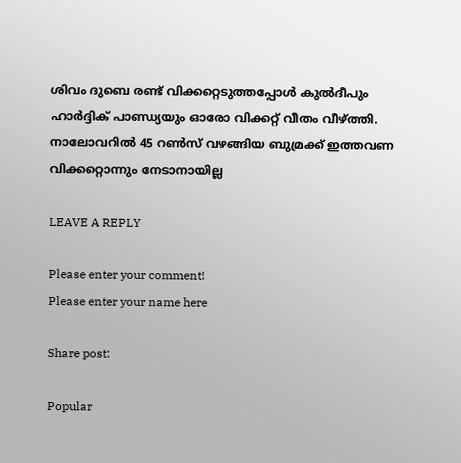ശിവം ദുബെ രണ്ട് വിക്കറ്റെടുത്തപ്പോള്‍ കുല്‍ദീപും ഹാര്‍ദ്ദിക് പാണ്ഡ്യയും ഓരോ വിക്കറ്റ് വീതം വീഴ്ത്തി. നാലോവറിൽ 45 റണ്‍സ് വഴങ്ങിയ ബുമ്രക്ക് ഇത്തവണ വിക്കറ്റൊന്നും നേടാനായില്ല

LEAVE A REPLY

Please enter your comment!
Please enter your name here

Share post:

Popular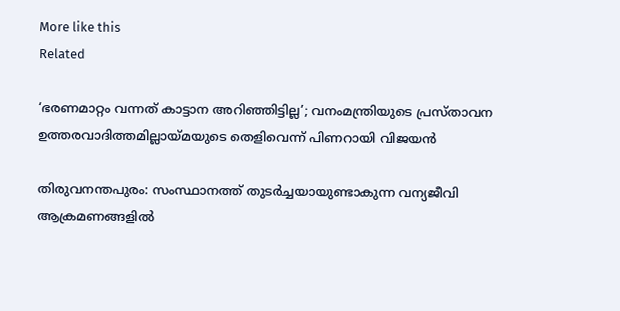More like this
Related

‘ഭരണമാറ്റം വന്നത് കാട്ടാന അറിഞ്ഞിട്ടില്ല’; വനംമന്ത്രിയുടെ പ്രസ്താവന ഉത്തരവാദിത്തമില്ലായ്മയുടെ തെളിവെന്ന് പിണറായി വിജയൻ

തിരുവനന്തപുരം: സംസ്ഥാനത്ത് തുടർച്ചയായുണ്ടാകുന്ന വന്യജീവി ആക്രമണങ്ങളിൽ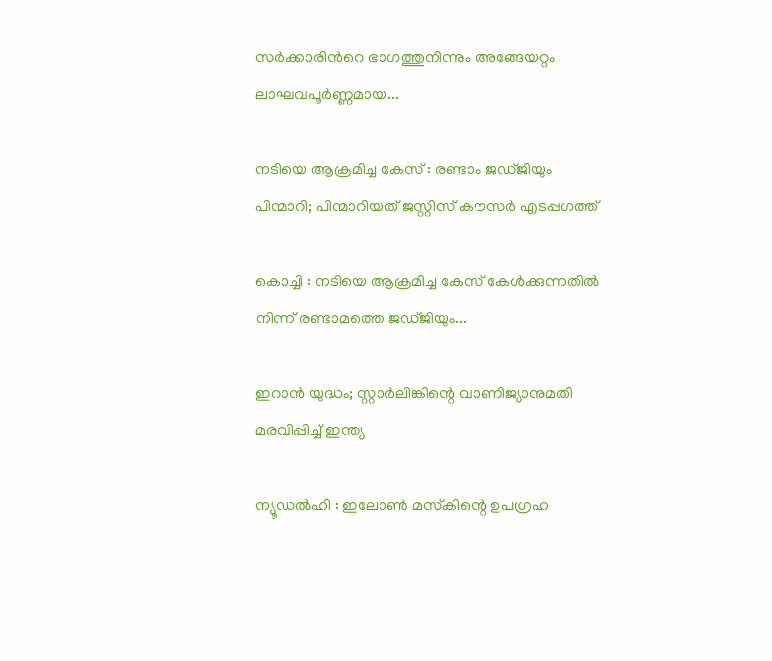സർക്കാരിന്‍റെ ഭാഗത്തുനിന്നും അങ്ങേയറ്റം ലാഘവപൂർണ്ണമായ...

നടിയെ ആക്രമിച്ച കേസ് : രണ്ടാം ജഡ്ജിയും പിന്മാറി; പിന്മാറിയത് ജസ്റ്റിസ് കൗസര്‍ എടപ്പഗത്ത്

കൊച്ചി : നടിയെ ആക്രമിച്ച കേസ് കേള്‍ക്കുന്നതില്‍ നിന്ന് രണ്ടാമത്തെ ജഡ്ജിയും...

ഇറാൻ യുദ്ധം; സ്റ്റാർലിങ്കിന്റെ വാണിജ്യാനുമതി മരവിപ്പിച്ച് ഇന്ത്യ

ന്യൂഡൽഹി : ഇലോൺ മസ്‌കിന്റെ ഉപഗ്രഹ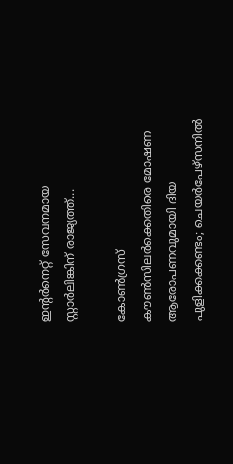ഇന്റർനെറ്റ് സേവനമായ സ്റ്റാർലിങ്കിന് രാജ്യത്ത്...

കോണ്‍ഗ്രസ് കൗണ്‍സിലര്‍ക്കെതിരെ മോഷണ ആരോപണവുമായി ദിയ പുളിക്കക്കണ്ടം; ചെയര്‍പേഴ്സനില്‍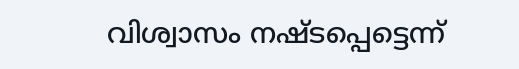വിശ്വാസം നഷ്ടപ്പെട്ടെന്ന്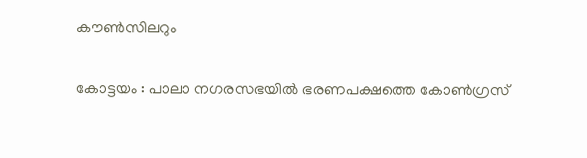കൗണ്‍സിലറും

കോട്ടയം : പാലാ നഗരസഭയില്‍ ഭരണപക്ഷത്തെ കോണ്‍ഗ്രസ്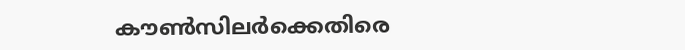കൗണ്‍സിലര്‍ക്കെതിരെ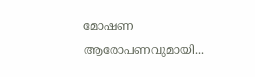മോഷണ ആരോപണവുമായി...